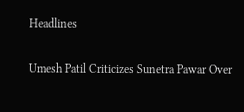Headlines

Umesh Patil Criticizes Sunetra Pawar Over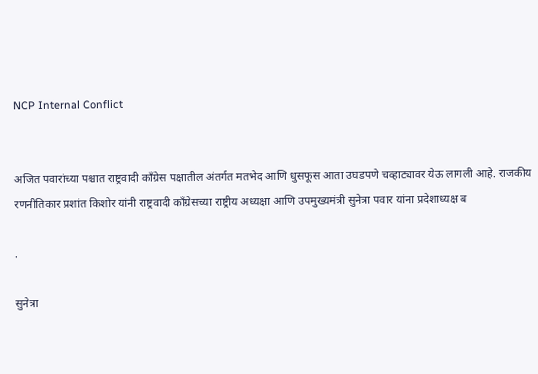NCP Internal Conflict


अजित पवारांच्या पश्चात राष्ट्रवादी काँग्रेस पक्षातील अंतर्गत मतभेद आणि धुसफूस आता उघडपणे चव्हाट्यावर येऊ लागली आहे. राजकीय रणनीतिकार प्रशांत किशोर यांनी राष्ट्रवादी काँग्रेसच्या राष्ट्रीय अध्यक्षा आणि उपमुख्यमंत्री सुनेत्रा पवार यांना प्रदेशाध्यक्ष ब

.

सुनेत्रा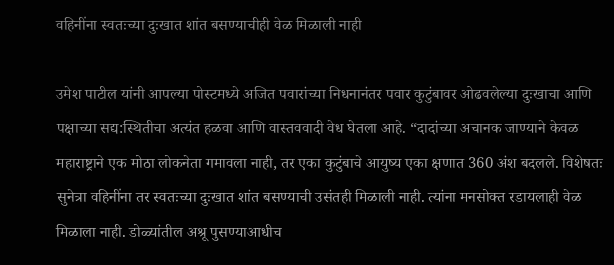वहिनींना स्वतःच्या दुःखात शांत बसण्याचीही वेळ मिळाली नाही

उमेश पाटील यांनी आपल्या पोस्टमध्ये अजित पवारांच्या निधनानंतर पवार कुटुंबावर ओढवलेल्या दुःखाचा आणि पक्षाच्या सद्य:स्थितीचा अत्यंत हळवा आणि वास्तववादी वेध घेतला आहे. “दादांच्या अचानक जाण्याने केवळ महाराष्ट्राने एक मोठा लोकनेता गमावला नाही, तर एका कुटुंबाचे आयुष्य एका क्षणात 360 अंश बदलले. विशेषतः सुनेत्रा वहिनींना तर स्वतःच्या दुःखात शांत बसण्याची उसंतही मिळाली नाही. त्यांना मनसोक्त रडायलाही वेळ मिळाला नाही. डोळ्यांतील अश्रू पुसण्याआधीच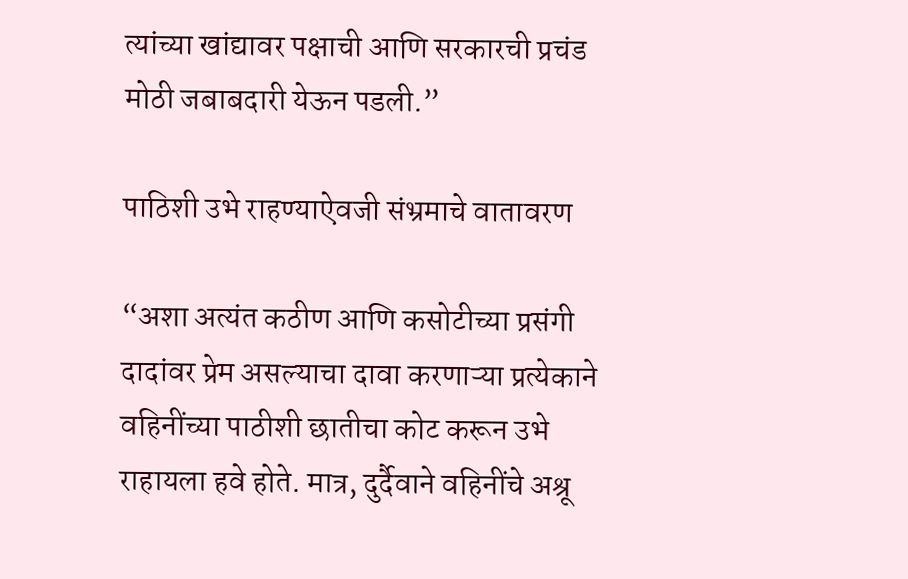त्यांच्या खांद्यावर पक्षाची आणि सरकारची प्रचंड मोठी जबाबदारी येऊन पडली.”

पाठिशी उभे राहण्याऐवजी संभ्रमाचे वातावरण

“अशा अत्यंत कठीण आणि कसोटीच्या प्रसंगी दादांवर प्रेम असल्याचा दावा करणाऱ्या प्रत्येकाने वहिनींच्या पाठीशी छातीचा कोट करून उभे राहायला हवे होते. मात्र, दुर्दैवाने वहिनींचे अश्रू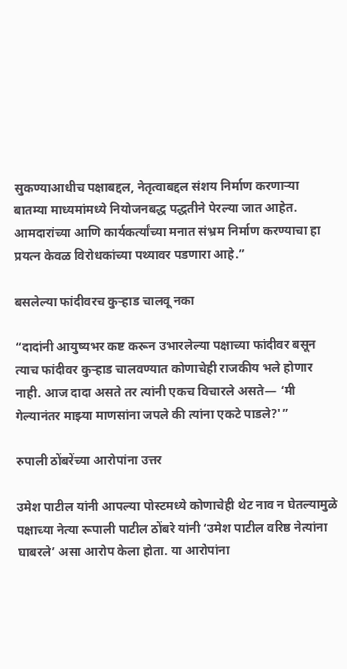सुकण्याआधीच पक्षाबद्दल, नेतृत्वाबद्दल संशय निर्माण करणाऱ्या बातम्या माध्यमांमध्ये नियोजनबद्ध पद्धतीने पेरल्या जात आहेत. आमदारांच्या आणि कार्यकर्त्यांच्या मनात संभ्रम निर्माण करण्याचा हा प्रयत्न केवळ विरोधकांच्या पथ्यावर पडणारा आहे.”

बसलेल्या फांदीवरच कुऱ्हाड चालवू नका

“दादांनी आयुष्यभर कष्ट करून उभारलेल्या पक्षाच्या फांदीवर बसून त्याच फांदीवर कुऱ्हाड चालवण्यात कोणाचेही राजकीय भले होणार नाही. आज दादा असते तर त्यांनी एकच विचारले असते— ‘मी गेल्यानंतर माझ्या माणसांना जपले की त्यांना एकटे पाडले?'”

रुपाली ठोंबरेंच्या आरोपांना उत्तर

उमेश पाटील यांनी आपल्या पोस्टमध्ये कोणाचेही थेट नाव न घेतल्यामुळे पक्षाच्या नेत्या रूपाली पाटील ठोंबरे यांनी ‘उमेश पाटील वरिष्ठ नेत्यांना घाबरले’ असा आरोप केला होता. या आरोपांना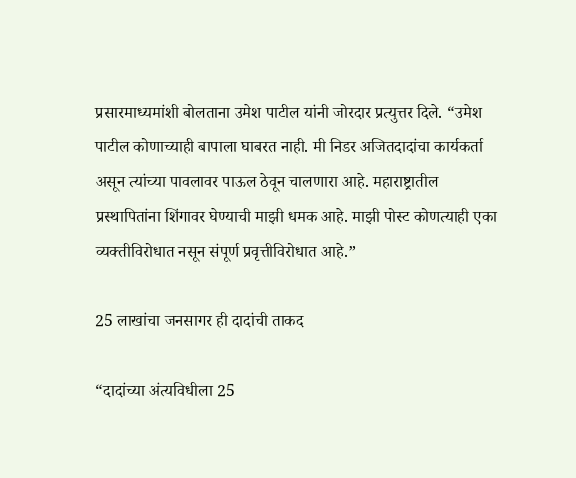प्रसारमाध्यमांशी बोलताना उमेश पाटील यांनी जोरदार प्रत्युत्तर दिले. “उमेश पाटील कोणाच्याही बापाला घाबरत नाही. मी निडर अजितदादांचा कार्यकर्ता असून त्यांच्या पावलावर पाऊल ठेवून चालणारा आहे. महाराष्ट्रातील प्रस्थापितांना शिंगावर घेण्याची माझी धमक आहे. माझी पोस्ट कोणत्याही एका व्यक्तीविरोधात नसून संपूर्ण प्रवृत्तीविरोधात आहे.”

25 लाखांचा जनसागर ही दादांची ताकद

“दादांच्या अंत्यविधीला 25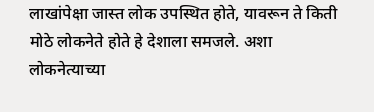लाखांपेक्षा जास्त लोक उपस्थित होते, यावरून ते किती मोठे लोकनेते होते हे देशाला समजले. अशा लोकनेत्याच्या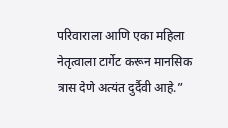परिवाराला आणि एका महिला नेतृत्वाला टार्गेट करून मानसिक त्रास देणे अत्यंत दुर्दैवी आहे.”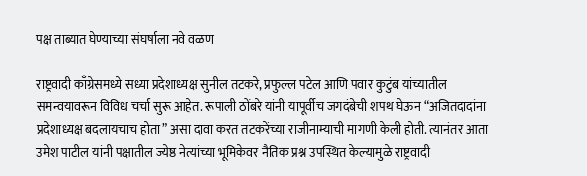पक्ष ताब्यात घेण्याच्या संघर्षाला नवे वळण

राष्ट्रवादी काँग्रेसमध्ये सध्या प्रदेशाध्यक्ष सुनील तटकरे, प्रफुल्ल पटेल आणि पवार कुटुंब यांच्यातील समन्वयावरून विविध चर्चा सुरू आहेत. रूपाली ठोंबरे यांनी यापूर्वीच जगदंबेची शपथ घेऊन “अजितदादांना प्रदेशाध्यक्ष बदलायचाच होता” असा दावा करत तटकरेंच्या राजीनाम्याची मागणी केली होती. त्यानंतर आता उमेश पाटील यांनी पक्षातील ज्येष्ठ नेत्यांच्या भूमिकेवर नैतिक प्रश्न उपस्थित केल्यामुळे राष्ट्रवादी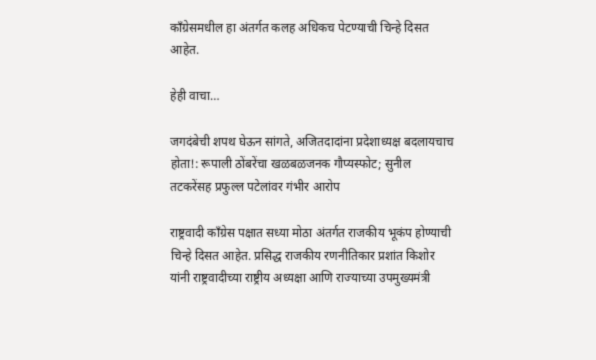काँग्रेसमधील हा अंतर्गत कलह अधिकच पेटण्याची चिन्हे दिसत आहेत.

हेही वाचा…

जगदंबेची शपथ घेऊन सांगते, अजितदादांना प्रदेशाध्यक्ष बदलायचाच होता!: रूपाली ठोंबरेंचा खळबळजनक गौप्यस्फोट; सुनील तटकरेंसह प्रफुल्ल पटेलांवर गंभीर आरोप

राष्ट्रवादी काँग्रेस पक्षात सध्या मोठा अंतर्गत राजकीय भूकंप होण्याची चिन्हे दिसत आहेत. प्रसिद्ध राजकीय रणनीतिकार प्रशांत किशोर यांनी राष्ट्रवादीच्या राष्ट्रीय अध्यक्षा आणि राज्याच्या उपमुख्यमंत्री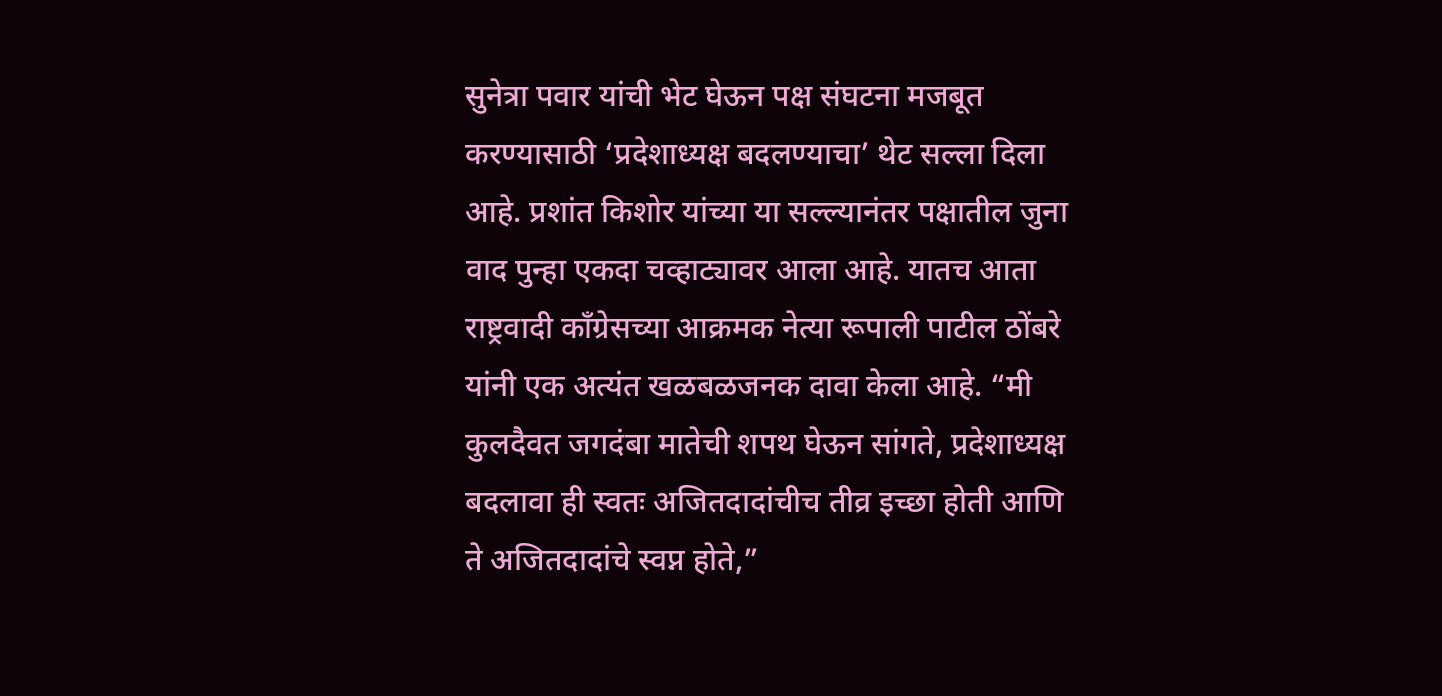सुनेत्रा पवार यांची भेट घेऊन पक्ष संघटना मजबूत करण्यासाठी ‘प्रदेशाध्यक्ष बदलण्याचा’ थेट सल्ला दिला आहे. प्रशांत किशोर यांच्या या सल्ल्यानंतर पक्षातील जुना वाद पुन्हा एकदा चव्हाट्यावर आला आहे. यातच आता राष्ट्रवादी काँग्रेसच्या आक्रमक नेत्या रूपाली पाटील ठोंबरे यांनी एक अत्यंत खळबळजनक दावा केला आहे. “मी कुलदैवत जगदंबा मातेची शपथ घेऊन सांगते, प्रदेशाध्यक्ष बदलावा ही स्वतः अजितदादांचीच तीव्र इच्छा होती आणि ते अजितदादांचे स्वप्न होते,”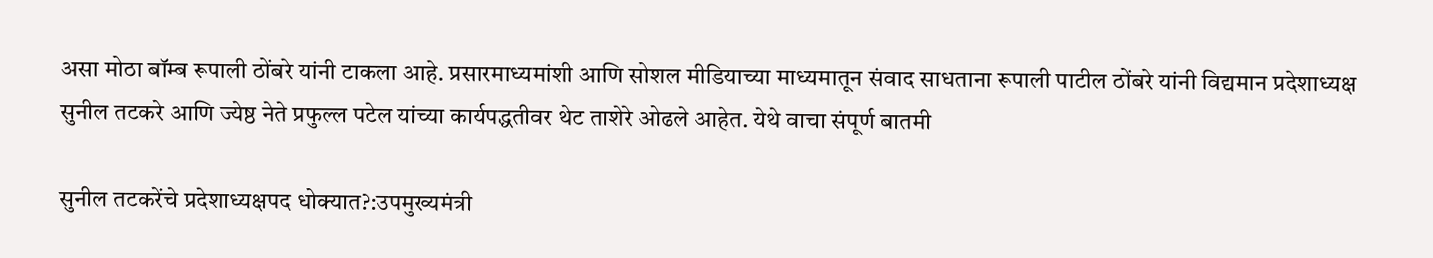असा मोठा बॉम्ब रूपाली ठोंबरे यांनी टाकला आहे. प्रसारमाध्यमांशी आणि सोशल मीडियाच्या माध्यमातून संवाद साधताना रूपाली पाटील ठोंबरे यांनी विद्यमान प्रदेशाध्यक्ष सुनील तटकरे आणि ज्येष्ठ नेते प्रफुल्ल पटेल यांच्या कार्यपद्धतीवर थेट ताशेरे ओढले आहेत. येथे वाचा संपूर्ण बातमी

सुनील तटकरेंचे प्रदेशाध्यक्षपद धोक्यात?:उपमुख्यमंत्री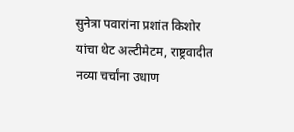सुनेत्रा पवारांना प्रशांत किशोर यांचा थेट अल्टीमेटम, राष्ट्रवादीत नव्या चर्चांना उधाण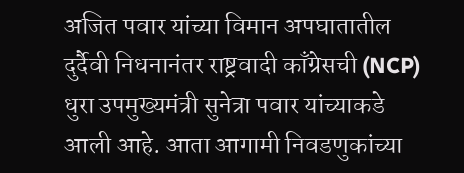अजित पवार यांच्या विमान अपघातातील दुर्दैवी निधनानंतर राष्ट्रवादी काँग्रेसची (NCP) धुरा उपमुख्यमंत्री सुनेत्रा पवार यांच्याकडे आली आहे. आता आगामी निवडणुकांच्या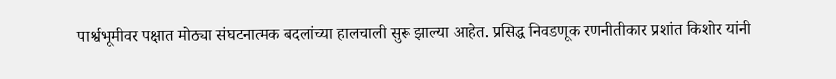पार्श्वभूमीवर पक्षात मोठ्या संघटनात्मक बदलांच्या हालचाली सुरू झाल्या आहेत. प्रसिद्ध निवडणूक रणनीतीकार प्रशांत किशोर यांनी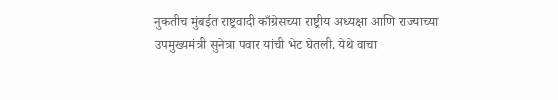नुकतीच मुंबईत राष्ट्रवादी काँग्रेसच्या राष्ट्रीय अध्यक्षा आणि राज्याच्या उपमुख्यमंत्री सुनेत्रा पवार यांची भेट घेतली. येथे वाचा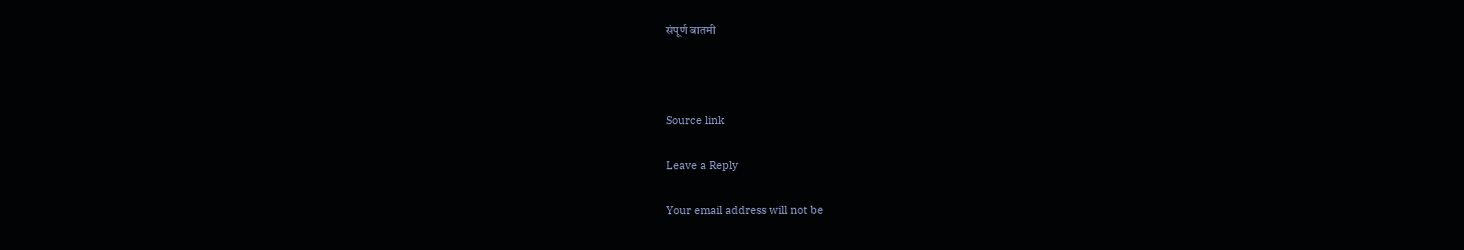संपूर्ण बातमी



Source link

Leave a Reply

Your email address will not be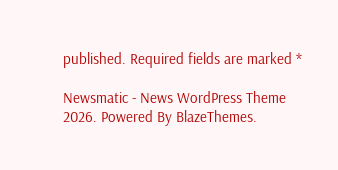published. Required fields are marked *

Newsmatic - News WordPress Theme 2026. Powered By BlazeThemes.